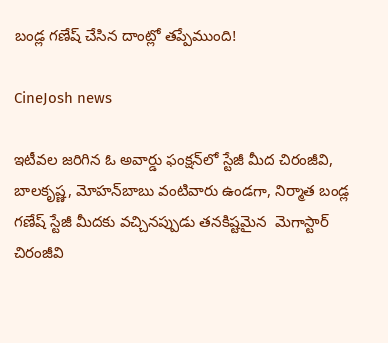బండ్ల గణేష్‌ చేసిన దాంట్లో తప్పేముంది!

CineJosh news

ఇటీవల జరిగిన ఓ అవార్డు ఫంక్షన్‌లో స్టేజీ మీద చిరంజీవి, బాలకృష్ణ, మోహన్‌బాబు వంటివారు ఉండగా, నిర్మాత బండ్ల గణేష్‌ స్టేజీ మీదకు వచ్చినప్పుడు తనకిష్టమైన  మెగాస్టార్‌ చిరంజీవి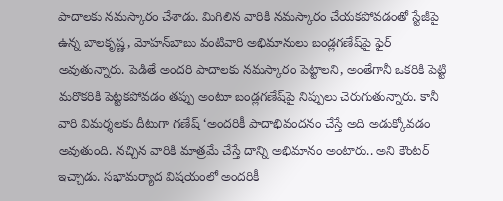పాదాలకు నమస్కారం చేశాడు. మిగిలిన వారికి నమస్కారం చేయకపోవడంతో స్టేజీపై ఉన్న బాలకృష్ణ, మోహన్‌బాబు వంటివారి అభిమానులు బండ్లగణేష్‌పై ఫైర్‌ అవుతున్నారు. పెడితే అందరి పాదాలకు నమస్కారం పెట్టాలని, అంతేగానీ ఒకరికి పెట్టి మరొకరికి పెట్టకపోవడం తప్పు అంటూ బండ్లగణేష్‌పై నిప్పులు చెరుగుతున్నారు. కానీ వారి విమర్శలకు దీటుగా గణేష్‌ ‘అందరికీ పాదాభివందనం చేస్తే అది అడుక్కోవడం అవుతుంది. నచ్చిన వారికి మాత్రమే చేస్తే దాన్ని అభిమానం అంటారు.. అని కౌంటర్‌ ఇచ్చాడు. సభామర్యాద విషయంలో అందరికీ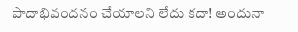పాదాభివందనం చేయాలని లేదు కదా! అందునా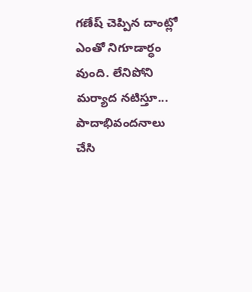గణేష్‌ చెప్పిన దాంట్లో ఎంతో నిగూడార్ధం వుంది. లేనిపోని మర్యాద నటిస్తూ... పాదాభివందనాలు చేసి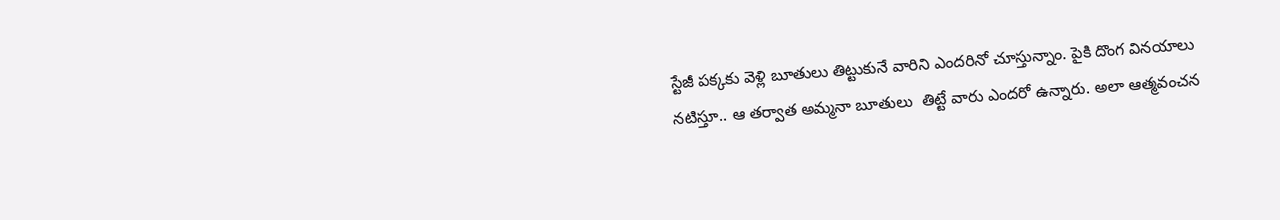స్టేజీ పక్కకు వెళ్లి బూతులు తిట్టుకునే వారిని ఎందరినో చూస్తున్నాం. పైకి దొంగ వినయాలు నటిస్తూ.. ఆ తర్వాత అమ్మనా బూతులు  తిట్టే వారు ఎందరో ఉన్నారు. అలా ఆత్మవంచన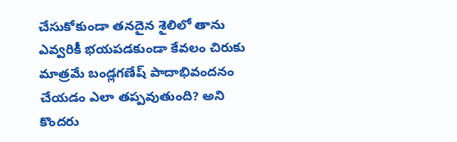చేసుకోకుండా తనదైన శైలిలో తాను ఎవ్వరికీ భయపడకుండా కేవలం చిరుకు మాత్రమే బండ్లగణేష్‌ పాదాభివందనం చేయడం ఎలా తప్పవుతుంది? అని కొందరు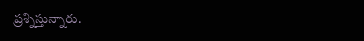ప్రశ్నిస్తున్నారు.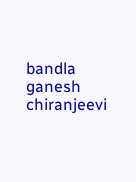bandla ganesh
chiranjeevi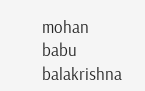mohan babu
balakrishna